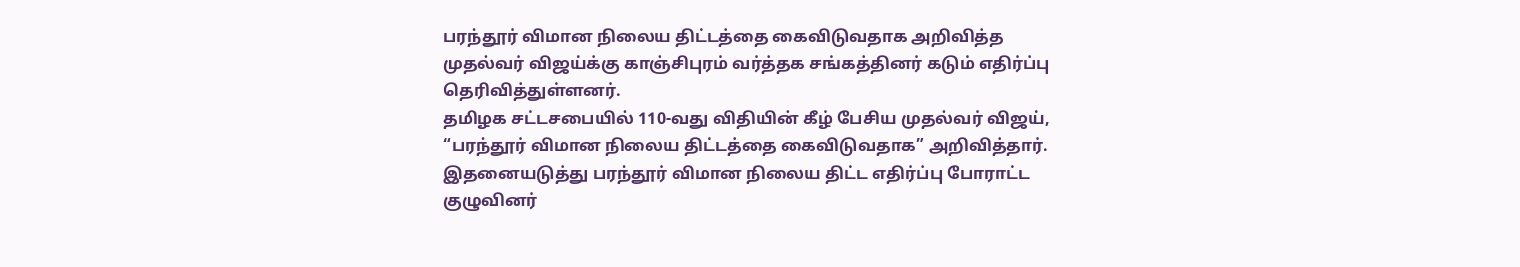பரந்தூர் விமான நிலைய திட்டத்தை கைவிடுவதாக அறிவித்த முதல்வர் விஜய்க்கு காஞ்சிபுரம் வர்த்தக சங்கத்தினர் கடும் எதிர்ப்பு தெரிவித்துள்ளனர்.
தமிழக சட்டசபையில் 110-வது விதியின் கீழ் பேசிய முதல்வர் விஜய், “பரந்தூர் விமான நிலைய திட்டத்தை கைவிடுவதாக” அறிவித்தார். இதனையடுத்து பரந்தூர் விமான நிலைய திட்ட எதிர்ப்பு போராட்ட குழுவினர்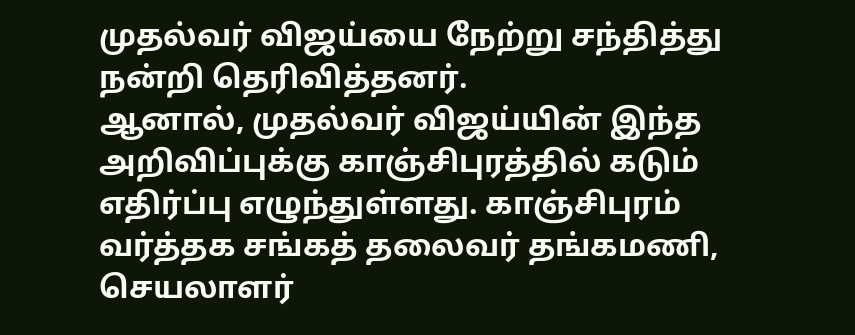முதல்வர் விஜய்யை நேற்று சந்தித்து நன்றி தெரிவித்தனர்.
ஆனால், முதல்வர் விஜய்யின் இந்த அறிவிப்புக்கு காஞ்சிபுரத்தில் கடும் எதிர்ப்பு எழுந்துள்ளது. காஞ்சிபுரம் வர்த்தக சங்கத் தலைவர் தங்கமணி, செயலாளர்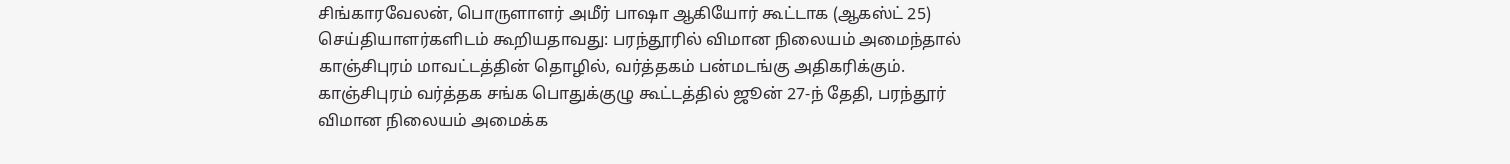சிங்காரவேலன், பொருளாளர் அமீர் பாஷா ஆகியோர் கூட்டாக (ஆகஸ்ட் 25) செய்தியாளர்களிடம் கூறியதாவது: பரந்தூரில் விமான நிலையம் அமைந்தால் காஞ்சிபுரம் மாவட்டத்தின் தொழில், வர்த்தகம் பன்மடங்கு அதிகரிக்கும்.
காஞ்சிபுரம் வர்த்தக சங்க பொதுக்குழு கூட்டத்தில் ஜூன் 27-ந் தேதி, பரந்தூர் விமான நிலையம் அமைக்க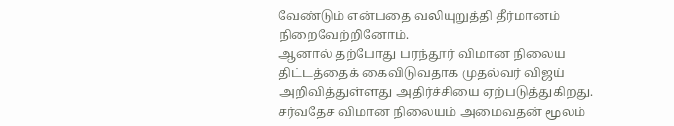வேண்டும் என்பதை வலியுறுத்தி தீர்மானம் நிறைவேற்றினோம்.
ஆனால் தற்போது பரந்தூர் விமான நிலைய திட்டத்தைக் கைவிடுவதாக முதல்வர் விஜய் அறிவித்துள்ளது அதிர்ச்சியை ஏற்படுத்துகிறது.
சர்வதேச விமான நிலையம் அமைவதன் மூலம்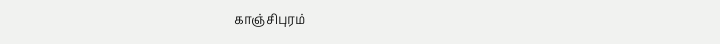காஞ்சிபுரம்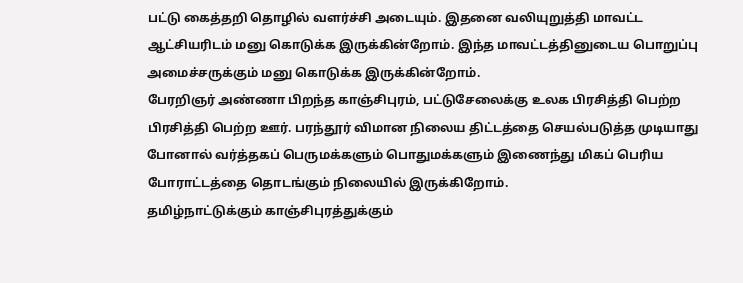பட்டு கைத்தறி தொழில் வளர்ச்சி அடையும். இதனை வலியுறுத்தி மாவட்ட ஆட்சியரிடம் மனு கொடுக்க இருக்கின்றோம். இந்த மாவட்டத்தினுடைய பொறுப்பு அமைச்சருக்கும் மனு கொடுக்க இருக்கின்றோம்.
பேரறிஞர் அண்ணா பிறந்த காஞ்சிபுரம், பட்டுசேலைக்கு உலக பிரசித்தி பெற்ற பிரசித்தி பெற்ற ஊர். பரந்தூர் விமான நிலைய திட்டத்தை செயல்படுத்த முடியாது போனால் வர்த்தகப் பெருமக்களும் பொதுமக்களும் இணைந்து மிகப் பெரிய போராட்டத்தை தொடங்கும் நிலையில் இருக்கிறோம்.
தமிழ்நாட்டுக்கும் காஞ்சிபுரத்துக்கும்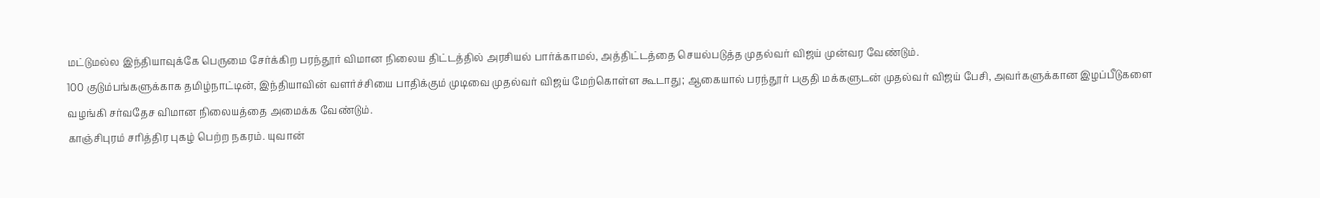மட்டுமல்ல இந்தியாவுக்கே பெருமை சேர்க்கிற பரந்தூர் விமான நிலைய திட்டத்தில் அரசியல் பார்க்காமல், அத்திட்டத்தை செயல்படுத்த முதல்வர் விஜய் முன்வர வேண்டும்.
100 குடும்பங்களுக்காக தமிழ்நாட்டின், இந்தியாவின் வளர்ச்சியை பாதிக்கும் முடிவை முதல்வர் விஜய் மேற்கொள்ள கூடாது; ஆகையால் பரந்தூர் பகுதி மக்களுடன் முதல்வர் விஜய் பேசி, அவர்களுக்கான இழப்பீடுகளை வழங்கி சர்வதேச விமான நிலையத்தை அமைக்க வேண்டும்.
காஞ்சிபுரம் சரித்திர புகழ் பெற்ற நகரம். யுவான்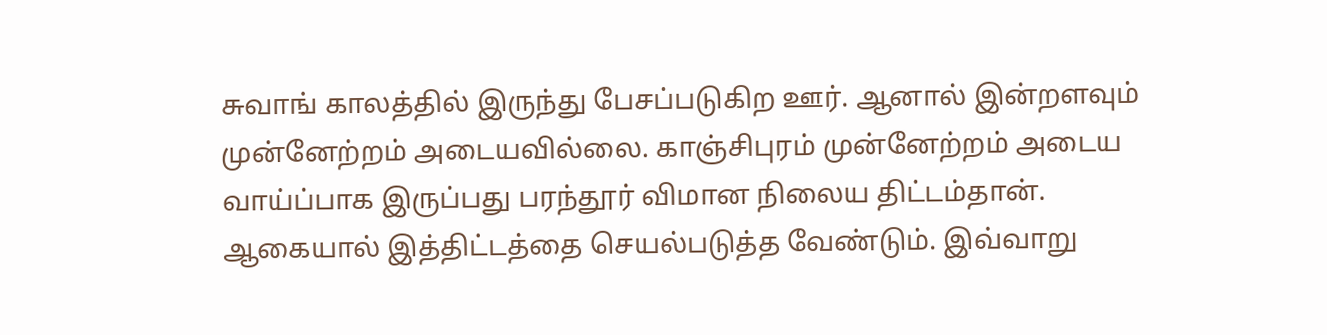சுவாங் காலத்தில் இருந்து பேசப்படுகிற ஊர். ஆனால் இன்றளவும் முன்னேற்றம் அடையவில்லை. காஞ்சிபுரம் முன்னேற்றம் அடைய வாய்ப்பாக இருப்பது பரந்தூர் விமான நிலைய திட்டம்தான். ஆகையால் இத்திட்டத்தை செயல்படுத்த வேண்டும். இவ்வாறு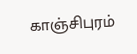காஞ்சிபுரம்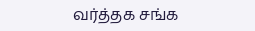வர்த்தக சங்க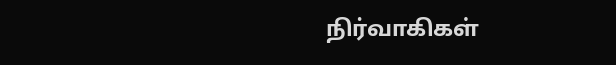நிர்வாகிகள்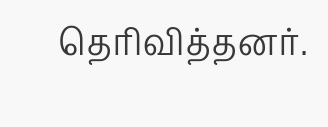தெரிவித்தனர்.